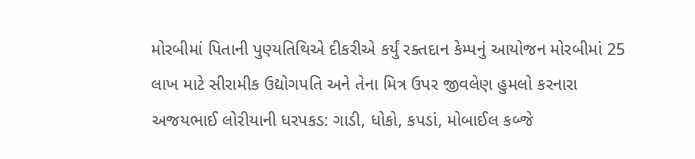મોરબીમાં પિતાની પુણ્યતિથિએ દીકરીએ કર્યું રક્તદાન કેમ્પનું આયોજન મોરબીમાં 25 લાખ માટે સીરામીક ઉદ્યોગપતિ અને તેના મિત્ર ઉપર જીવલેણ હુમલો કરનારા અજયભાઈ લોરીયાની ધરપકડ: ગાડી, ધોકો, કપડાં, મોબાઈલ કબ્જે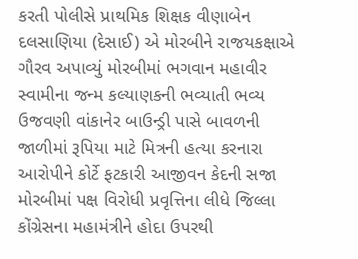કરતી પોલીસે પ્રાથમિક શિક્ષક વીણાબેન દલસાણિયા (દેસાઈ) એ મોરબીને રાજયકક્ષાએ ગૌરવ અપાવ્યું મોરબીમાં ભગવાન મહાવીર સ્વામીના જન્મ કલ્યાણકની ભવ્યાતી ભવ્ય ઉજવણી વાંકાનેર બાઉન્ડ્રી પાસે બાવળની જાળીમાં રૂપિયા માટે મિત્રની હત્યા કરનારા આરોપીને કોર્ટે ફટકારી આજીવન કેદની સજા મોરબીમાં પક્ષ વિરોધી પ્રવૃત્તિના લીધે જિલ્લા કોંગ્રેસના મહામંત્રીને હોદા ઉપરથી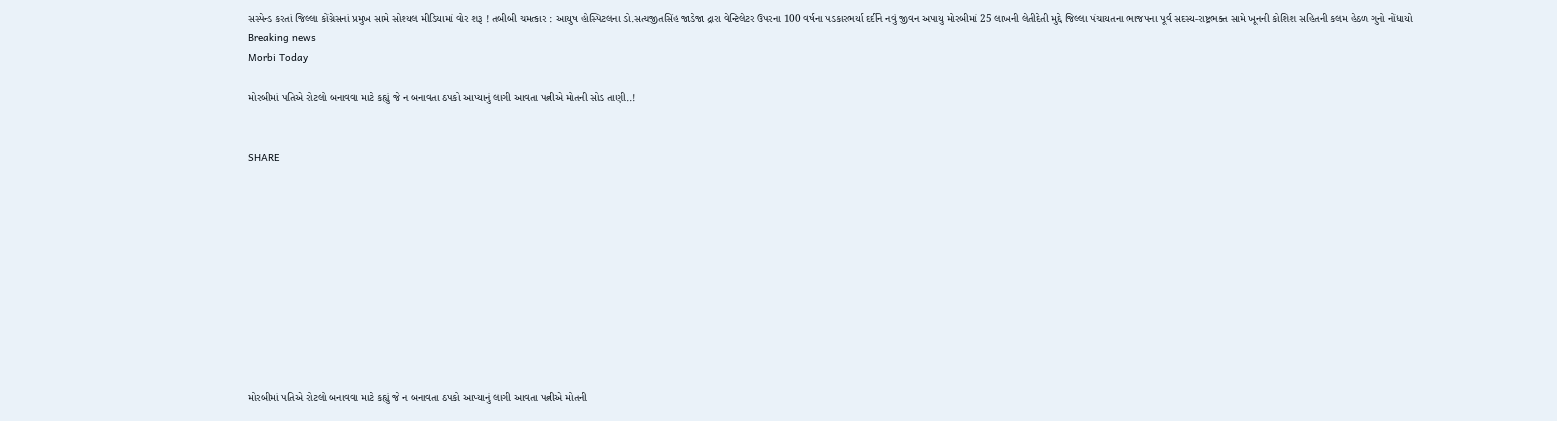સસ્પેન્ડ કરતાં જિલ્લા કોંગ્રેસનાં પ્રમુખ સામે સોશ્યલ મીડિયામાં વોર શરૂ ! તબીબી ચમત્કાર : આયુષ હોસ્પિટલના ડો.સત્યજીતસિંહ જાડેજા દ્રારા વેન્ટિલેટર ઉપરના 100 વર્ષના પડકારભર્યા દર્દીને નવું જીવન અપાયુ મોરબીમાં 25 લાખની લેતીદેતી મુદ્દે જિલ્લા પંચાયતના ભાજપના પૂર્વ સદસ્ય-રાષ્ટ્રભક્ત સામે ખૂનની કોશિશ સહિતની કલમ હેઠળ ગુનો નોંધાયો
Breaking news
Morbi Today

મોરબીમાં પતિએ રોટલો બનાવવા માટે કહ્યું જે ન બનાવતા ઠપકો આપ્યાનું લાગી આવતા પત્નીએ મોતની સોડ તાણી..!


SHARE











મોરબીમાં પતિએ રોટલો બનાવવા માટે કહ્યું જે ન બનાવતા ઠપકો આપ્યાનું લાગી આવતા પત્નીએ મોતની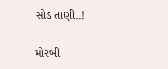સોડ તાણી..!

મોરબી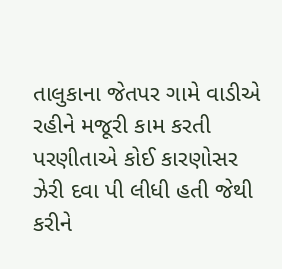તાલુકાના જેતપર ગામે વાડીએ રહીને મજૂરી કામ કરતી પરણીતાએ કોઈ કારણોસર ઝેરી દવા પી લીધી હતી જેથી કરીને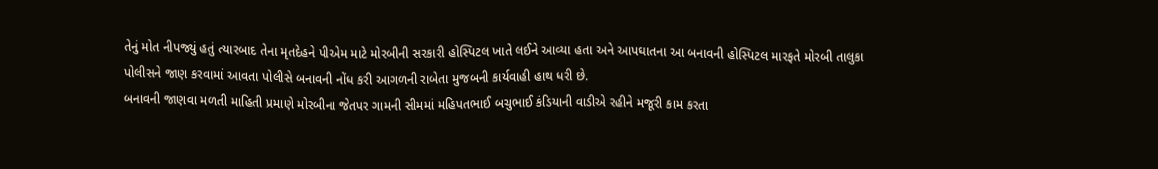તેનું મોત નીપજ્યું હતું ત્યારબાદ તેના મૃતદેહને પીએમ માટે મોરબીની સરકારી હોસ્પિટલ ખાતે લઈને આવ્યા હતા અને આપઘાતના આ બનાવની હોસ્પિટલ મારફતે મોરબી તાલુકા પોલીસને જાણ કરવામાં આવતા પોલીસે બનાવની નોંધ કરી આગળની રાબેતા મુજબની કાર્યવાહી હાથ ધરી છે.
બનાવની જાણવા મળતી માહિતી પ્રમાણે મોરબીના જેતપર ગામની સીમમાં મહિપતભાઈ બચુભાઈ કંડિયાની વાડીએ રહીને મજૂરી કામ કરતા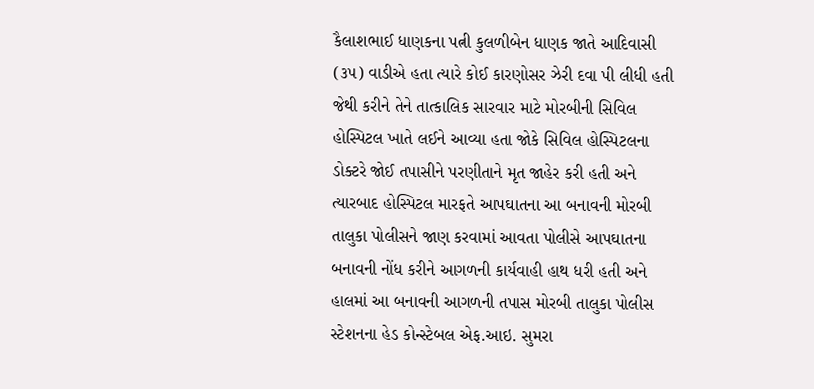કૈલાશભાઈ ધાણકના પત્ની કુલળીબેન ધાણક જાતે આદિવાસી (૩૫) વાડીએ હતા ત્યારે કોઈ કારણોસર ઝેરી દવા પી લીધી હતી જેથી કરીને તેને તાત્કાલિક સારવાર માટે મોરબીની સિવિલ હોસ્પિટલ ખાતે લઈને આવ્યા હતા જોકે સિવિલ હોસ્પિટલના ડોક્ટરે જોઈ તપાસીને પરણીતાને મૃત જાહેર કરી હતી અને ત્યારબાદ હોસ્પિટલ મારફતે આપઘાતના આ બનાવની મોરબી તાલુકા પોલીસને જાણ કરવામાં આવતા પોલીસે આપઘાતના બનાવની નોંધ કરીને આગળની કાર્યવાહી હાથ ધરી હતી અને હાલમાં આ બનાવની આગળની તપાસ મોરબી તાલુકા પોલીસ સ્ટેશનના હેડ કોન્સ્ટેબલ એફ.આઇ. સુમરા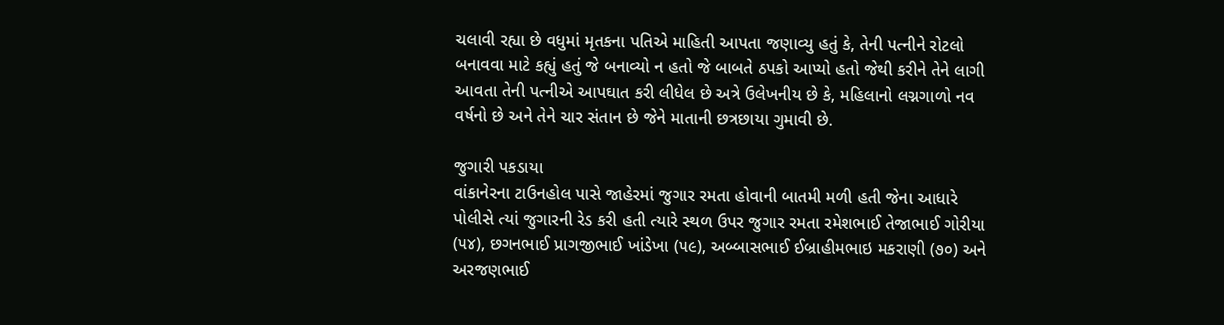ચલાવી રહ્યા છે વધુમાં મૃતકના પતિએ માહિતી આપતા જણાવ્યુ હતું કે, તેની પત્નીને રોટલો બનાવવા માટે કહ્યું હતું જે બનાવ્યો ન હતો જે બાબતે ઠપકો આપ્યો હતો જેથી કરીને તેને લાગી આવતા તેની પત્નીએ આપઘાત કરી લીધેલ છે અત્રે ઉલેખનીય છે કે, મહિલાનો લગ્નગાળો નવ વર્ષનો છે અને તેને ચાર સંતાન છે જેને માતાની છત્રછાયા ગુમાવી છે.

જુગારી પકડાયા
વાંકાનેરના ટાઉનહોલ પાસે જાહેરમાં જુગાર રમતા હોવાની બાતમી મળી હતી જેના આધારે પોલીસે ત્યાં જુગારની રેડ કરી હતી ત્યારે સ્થળ ઉપર જુગાર રમતા રમેશભાઈ તેજાભાઈ ગોરીયા (૫૪), છગનભાઈ પ્રાગજીભાઈ ખાંડેખા (૫૯), અબ્બાસભાઈ ઈબ્રાહીમભાઇ મકરાણી (૭૦) અને અરજણભાઈ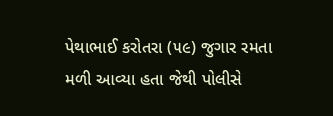પેથાભાઈ કરોતરા (૫૯) જુગાર રમતા મળી આવ્યા હતા જેથી પોલીસે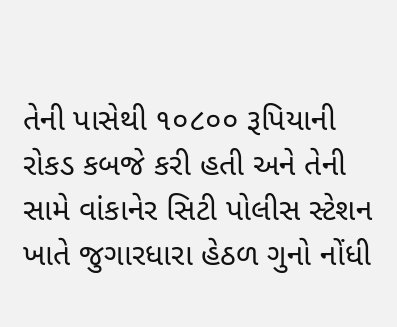તેની પાસેથી ૧૦૮૦૦ રૂપિયાની રોકડ કબજે કરી હતી અને તેની સામે વાંકાનેર સિટી પોલીસ સ્ટેશન ખાતે જુગારધારા હેઠળ ગુનો નોંધી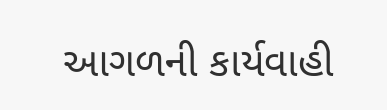આગળની કાર્યવાહી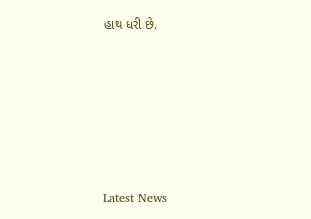હાથ ધરી છે.






Latest News